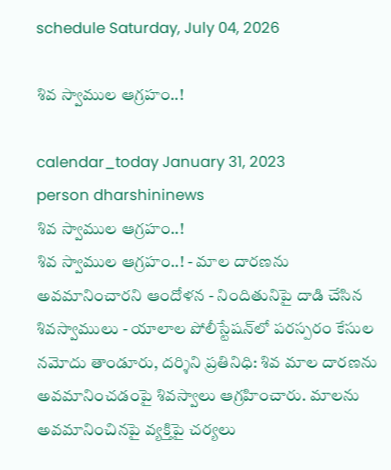schedule Saturday, July 04, 2026

శివ స్వాముల ఆగ్రహం..!

calendar_today January 31, 2023
person dharshininews
శివ స్వాముల ఆగ్రహం..!
శివ స్వాముల ఆగ్రహం..! - మాల దారణను అవమానించారని ఆందోళన - నిందితునిపై దాడి చేసిన శివస్వాములు - యాలాల పోలీస్టేషన్‌లో పరస్పరం కేసుల నమోదు తాండూరు, దర్శిని ప్రతినిధి: శివ మాల దారణను అవమానించడంపై శివస్వాలు ఆగ్రహించారు. మాలను అవమానించినపై వ్యక్తిపై చర్యలు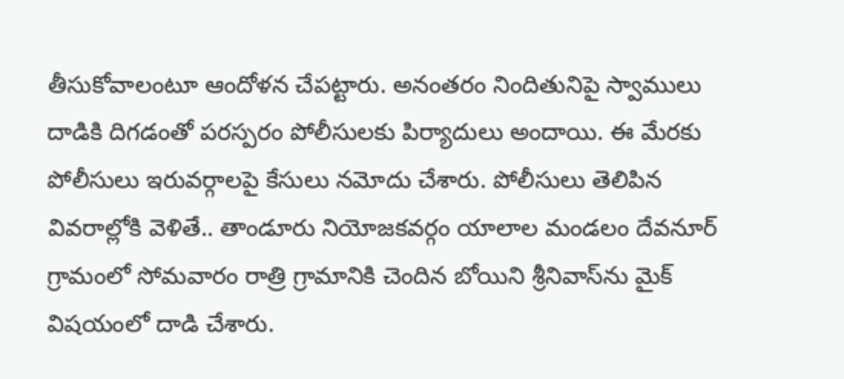తీసుకోవాలంటూ ఆందోళన చేపట్టారు. అనంతరం నిందితునిపై స్వాములు దాడికి దిగడంతో పరస్పరం పోలీసులకు పిర్యాదులు అందాయి. ఈ మేరకు పోలీసులు ఇరువర్గాలపై కేసులు నమోదు చేశారు. పోలీసులు తెలిపిన వివరాల్లోకి వెళితే.. తాండూరు నియోజకవర్గం యాలాల మండలం దేవనూర్ గ్రామంలో సోమవారం రాత్రి గ్రామానికి చెందిన బోయిని శ్రీనివాస్‌ను మైక్‌ విషయంలో దాడి చేశారు.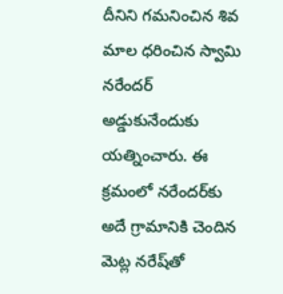దీనిని గమనించిన శివ మాల ధరించిన స్వామి నరేందర్ అడ్డుకునేందుకు యత్నించారు. ఈ క్రమంలో నరేందర్‌కు అదే గ్రామానికి చెందిన మెట్ల నరేష్‌తో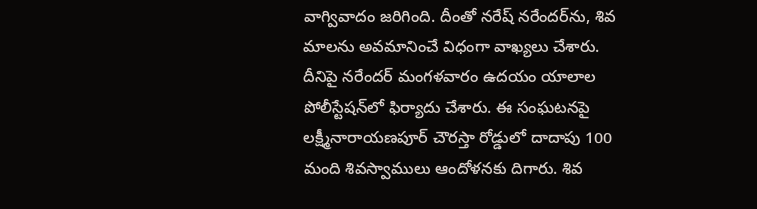వాగ్వివాదం జరిగింది. దీంతో నరేష్‌ నరేందర్‌ను, శివ మాలను అవమానించే విధంగా వాఖ్యలు చేశారు. దీనిపై నరేందర్ మంగళవారం ఉదయం యాలాల పోలీస్టేషన్‌లో ఫిర్యాదు చేశారు. ఈ సంఘటనపై లక్ష్మీనారాయణపూర్ చౌరస్తా రోడ్డులో దాదాపు 100 మంది శివస్వాములు ఆందోళనకు దిగారు. శివ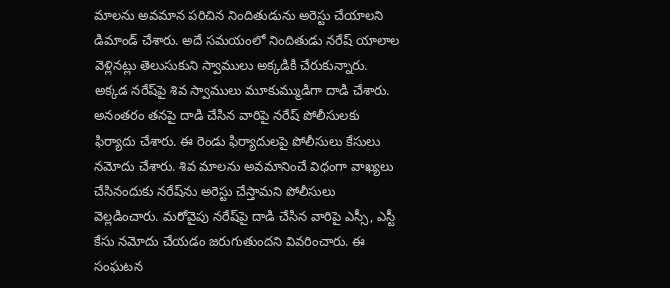మాలను అవమాన పరిచిన నిందితుడును అరెస్టు చేయాలని డిమాండ్ చేశారు. అదే సమయంలో నిందితుడు నరేష్‌ యాలాల వెళ్లినట్లు తెలుసుకుని స్వాములు అక్కడికి చేరుకున్నారు. అక్కడ నరేష్‌పై శివ స్వాములు మూకుమ్ముడిగా దాడి చేశారు. అనంతరం తనపై దాడి చేసిన వారిపై నరేష్‌ పోలీసులకు ఫిర్యాదు చేశారు. ఈ రెండు ఫిర్యాదులపై పోలీసులు కేసులు నమోదు చేశారు. శివ మాలను అవమానించే విధంగా వాఖ్యలు చేసినందుకు నరేష్‌ను అరెస్టు చేస్తామని పోలీసులు వెల్లడించారు. మరోవైపు నరేష్‌పై దాడి చేసిన వారిపై ఎస్సీ, ఎస్టీ కేసు నమోదు చేయడం జరుగుతుందని వివరించారు. ఈ సంఘటన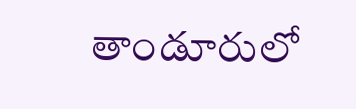తాండూరులో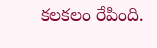కలకలం రేపింది.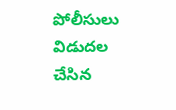పోలీసులు విడుదల చేసిన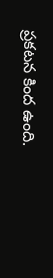ప్రకటన కింద ఉంది.